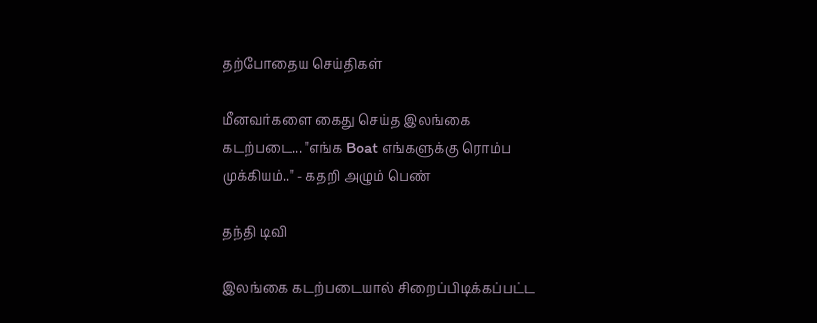தற்போதைய செய்திகள்

மீனவர்களை கைது செய்த இலங்கை கடற்படை... "எங்க Boat எங்களுக்கு ரொம்ப முக்கியம்.." - கதறி அழும் பெண்

தந்தி டிவி

இலங்கை கடற்படையால் சிறைப்பிடிக்கப்பட்ட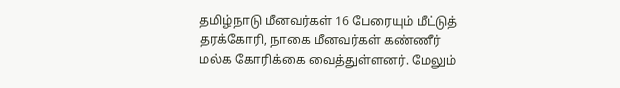தமிழ்நாடு மீனவர்கள் 16 பேரையும் மீட்டுத் தரக்கோரி, நாகை மீனவர்கள் கண்ணீர் மல்க கோரிக்கை வைத்துள்ளனர். மேலும்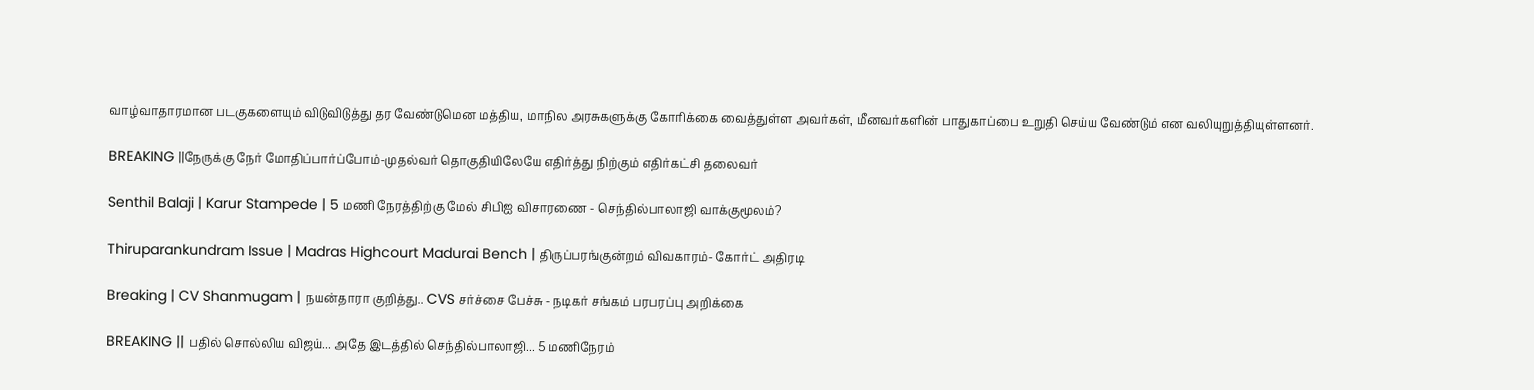வாழ்வாதாரமான படகுகளையும் விடுவிடுத்து தர வேண்டுமென மத்திய, மாநில அரசுகளுக்கு கோரிக்கை வைத்துள்ள அவர்கள், மீனவர்களின் பாதுகாப்பை உறுதி செய்ய வேண்டும் என வலியுறுத்தியுள்ளனர்.

BREAKING ||நேருக்கு நேர் மோதிப்பார்ப்போம்-முதல்வர் தொகுதியிலேயே எதிர்த்து நிற்கும் எதிர்கட்சி தலைவர்

Senthil Balaji | Karur Stampede | 5 மணி நேரத்திற்கு மேல் சிபிஐ விசாரணை - செந்தில்பாலாஜி வாக்குமூலம்?

Thiruparankundram Issue | Madras Highcourt Madurai Bench | திருப்பரங்குன்றம் விவகாரம்- கோர்ட் அதிரடி

Breaking | CV Shanmugam | நயன்தாரா குறித்து.. CVS சர்ச்சை பேச்சு - நடிகர் சங்கம் பரபரப்பு அறிக்கை

BREAKING || பதில் சொல்லிய விஜய்... அதே இடத்தில் செந்தில்பாலாஜி... 5 மணிநேரம்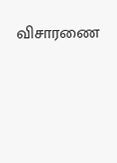விசாரணை